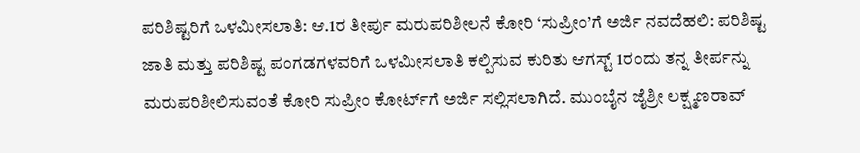ಪರಿಶಿಷ್ಟರಿಗೆ ಒಳಮೀಸಲಾತಿ: ಆ.1ರ ತೀರ್ಪು ಮರುಪರಿಶೀಲನೆ ಕೋರಿ ‘ಸುಪ್ರೀಂ’ಗೆ ಅರ್ಜಿ ನವದೆಹಲಿ: ಪರಿಶಿಷ್ಟ ಜಾತಿ ಮತ್ತು ಪರಿಶಿಷ್ಟ ಪಂಗಡಗಳವರಿಗೆ ಒಳಮೀಸಲಾತಿ ಕಲ್ಪಿಸುವ ಕುರಿತು ಆಗಸ್ಟ್‌ 1ರಂದು ತನ್ನ ತೀರ್ಪನ್ನು ಮರುಪರಿಶೀಲಿಸುವಂತೆ ಕೋರಿ ಸುಪ್ರೀಂ ಕೋರ್ಟ್‌ಗೆ ಅರ್ಜಿ ಸಲ್ಲಿಸಲಾಗಿದೆ. ಮುಂಬೈನ ಜೈಶ್ರೀ ಲಕ್ಷ್ಮಣರಾವ್‌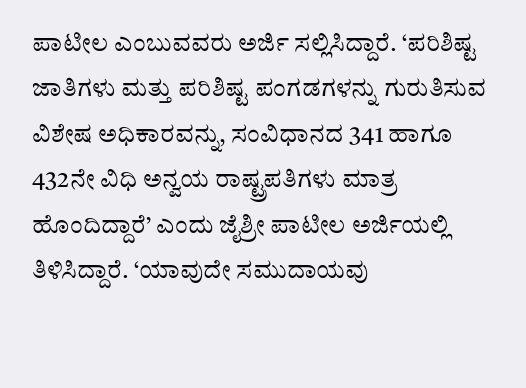ಪಾಟೀಲ ಎಂಬುವವರು ಅರ್ಜಿ ಸಲ್ಲಿಸಿದ್ದಾರೆ. ‘ಪರಿಶಿಷ್ಟ ಜಾತಿಗಳು ಮತ್ತು ಪರಿಶಿಷ್ಟ ಪಂಗಡಗಳನ್ನು ಗುರುತಿಸುವ ವಿಶೇಷ ಅಧಿಕಾರವನ್ನು, ಸಂವಿಧಾನದ 341 ಹಾಗೂ 432ನೇ ವಿಧಿ ಅನ್ವಯ ರಾಷ್ಟ್ರಪತಿಗಳು ಮಾತ್ರ ಹೊಂದಿದ್ದಾರೆ’ ಎಂದು ಜೈಶ್ರೀ ಪಾಟೀಲ ಅರ್ಜಿಯಲ್ಲಿ ತಿಳಿಸಿದ್ದಾರೆ. ‘ಯಾವುದೇ ಸಮುದಾಯವು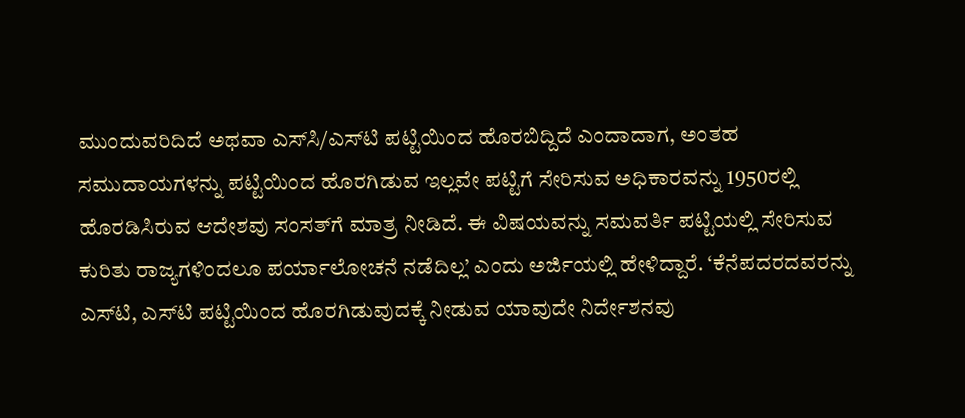ಮುಂದುವರಿದಿದೆ ಅಥವಾ ಎಸ್‌ಸಿ/ಎಸ್‌ಟಿ ಪಟ್ಟಿಯಿಂದ ಹೊರಬಿದ್ದಿದೆ ಎಂದಾದಾಗ, ಅಂತಹ ಸಮುದಾಯಗಳನ್ನು ಪಟ್ಟಿಯಿಂದ ಹೊರಗಿಡುವ ಇಲ್ಲವೇ ಪಟ್ಟಿಗೆ ಸೇರಿಸುವ ಅಧಿಕಾರವನ್ನು 1950ರಲ್ಲಿ ಹೊರಡಿಸಿರುವ ಆದೇಶವು ಸಂಸತ್‌ಗೆ ಮಾತ್ರ ನೀಡಿದೆ. ಈ ವಿಷಯವನ್ನು ಸಮವರ್ತಿ ಪಟ್ಟಿಯಲ್ಲಿ ಸೇರಿಸುವ ಕುರಿತು ರಾಜ್ಯಗಳಿಂದಲೂ ಪರ್ಯಾಲೋಚನೆ ನಡೆದಿಲ್ಲ’ ಎಂದು ಅರ್ಜಿಯಲ್ಲಿ ಹೇಳಿದ್ದಾರೆ. ‘ಕೆನೆಪದರದವರನ್ನು ಎಸ್‌ಟಿ, ಎಸ್‌ಟಿ ಪಟ್ಟಿಯಿಂದ ಹೊರಗಿಡುವುದಕ್ಕೆ ನೀಡುವ ಯಾವುದೇ ನಿರ್ದೇಶನವು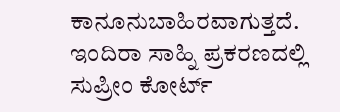ಕಾನೂನುಬಾಹಿರವಾಗುತ್ತದೆ. ಇಂದಿರಾ ಸಾಹ್ನಿ ಪ್ರಕರಣದಲ್ಲಿ ಸುಪ್ರೀಂ ಕೋರ್ಟ್‌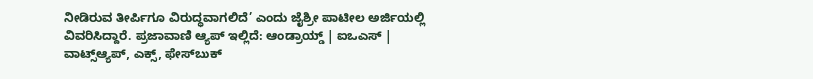ನೀಡಿರುವ ತೀರ್ಪಿಗೂ ವಿರುದ್ಧವಾಗಲಿದೆ’ ಎಂದು ಜೈಶ್ರೀ ಪಾಟೀಲ ಅರ್ಜಿಯಲ್ಲಿ ವಿವರಿಸಿದ್ದಾರೆ. ಪ್ರಜಾವಾಣಿ ಆ್ಯಪ್ ಇಲ್ಲಿದೆ: ಆಂಡ್ರಾಯ್ಡ್ | ಐಒಎಸ್ | ವಾಟ್ಸ್ಆ್ಯಪ್, ಎಕ್ಸ್, ಫೇಸ್‌ಬುಕ್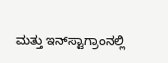ಮತ್ತು ಇನ್‌ಸ್ಟಾಗ್ರಾಂನಲ್ಲಿ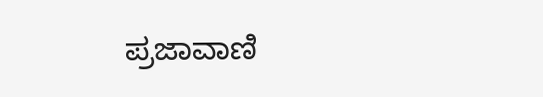ಪ್ರಜಾವಾಣಿ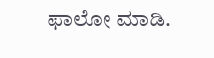ಫಾಲೋ ಮಾಡಿ.